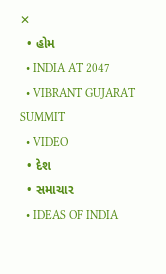✕
  • હોમ
  • INDIA AT 2047
  • VIBRANT GUJARAT SUMMIT
  • VIDEO
  • દેશ
  • સમાચાર
  • IDEAS OF INDIA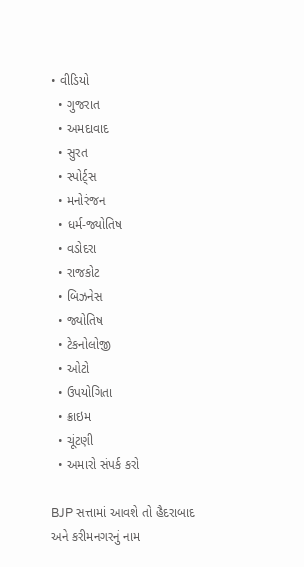• વીડિયો
  • ગુજરાત
  • અમદાવાદ
  • સુરત
  • સ્પોર્ટ્સ
  • મનોરંજન
  • ધર્મ-જ્યોતિષ
  • વડોદરા
  • રાજકોટ
  • બિઝનેસ
  • જ્યોતિષ
  • ટેકનોલોજી
  • ઓટો
  • ઉપયોગિતા
  • ક્રાઇમ
  • ચૂંટણી
  • અમારો સંપર્ક કરો

BJP સત્તામાં આવશે તો હૈદરાબાદ અને કરીમનગરનું નામ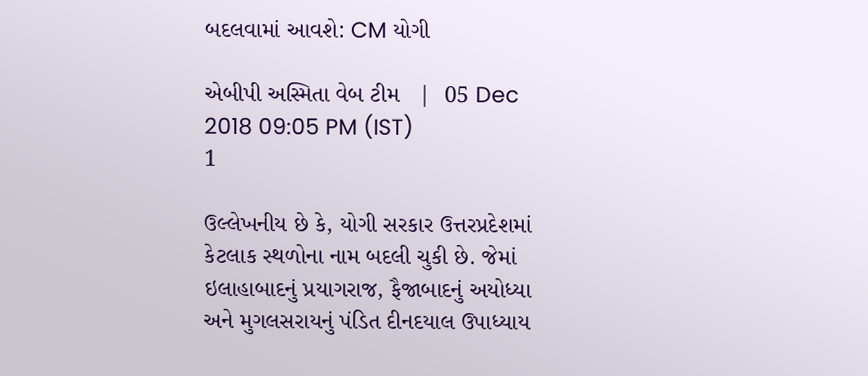બદલવામાં આવશે: CM યોગી

એબીપી અસ્મિતા વેબ ટીમ   |  05 Dec 2018 09:05 PM (IST)
1

ઉલ્લેખનીય છે કે, યોગી સરકાર ઉત્તરપ્રદેશમાં કેટલાક સ્થળોના નામ બદલી ચુકી છે. જેમાં ઇલાહાબાદનું પ્રયાગરાજ, ફૈજાબાદનું અયોધ્યા અને મુગલસરાયનું પંડિત દીનદયાલ ઉપાધ્યાય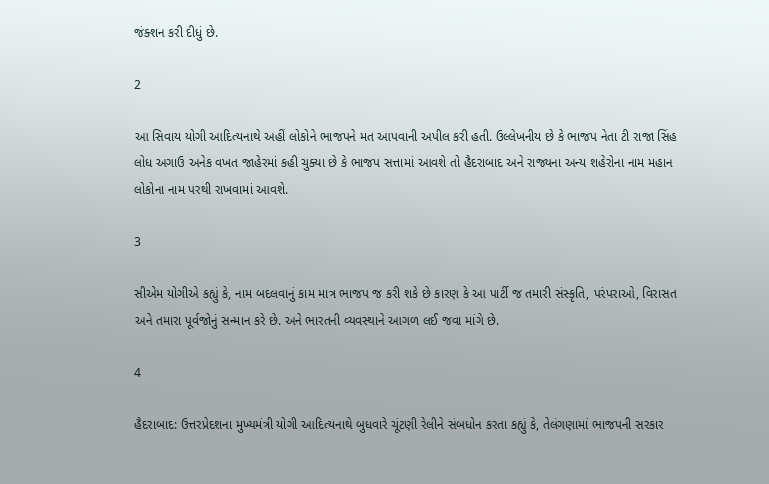જંક્શન કરી દીધું છે.

2

આ સિવાય યોગી આદિત્યનાથે અહીં લોકોને ભાજપને મત આપવાની અપીલ કરી હતી. ઉલ્લેખનીય છે કે ભાજપ નેતા ટી રાજા સિંહ લોધ અગાઉ અનેક વખત જાહેરમાં કહી ચુક્યા છે કે ભાજપ સત્તામાં આવશે તો હૈદરાબાદ અને રાજ્યના અન્ય શહેરોના નામ મહાન લોકોના નામ પરથી રાખવામાં આવશે.

3

સીએમ યોગીએ કહ્યું કે, નામ બદલવાનું કામ માત્ર ભાજપ જ કરી શકે છે કારણ કે આ પાર્ટી જ તમારી સંસ્કૃતિ, પરંપરાઓ, વિરાસત અને તમારા પૂર્વજોનું સન્માન કરે છે. અને ભારતની વ્યવસ્થાને આગળ લઈ જવા માંગે છે.

4

હૈદરાબાદ: ઉત્તરપ્રેદશના મુખ્યમંત્રી યોગી આદિત્યનાથે બુધવારે ચૂંટણી રેલીને સંબધોન કરતા કહ્યું કે, તેલંગણામાં ભાજપની સરકાર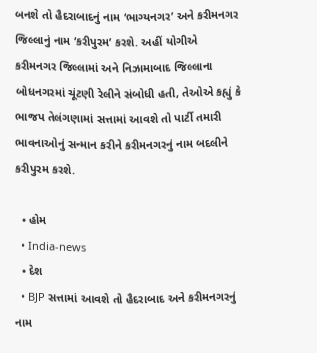બનશે તો હૈદરાબાદનું નામ ‘ભાગ્યનગર’ અને કરીમનગર જિલ્લાનું નામ ‘કરીપુરમ’ કરશે. અહીં યોગીએ કરીમનગર જિલ્લામાં અને નિઝામાબાદ જિલ્લાના બોધનગરમાં ચૂંટણી રેલીને સંબોધી હતી, તેઓએ કહ્યું કે ભાજપ તેલંગણામાં સત્તામાં આવશે તો પાર્ટી તમારી ભાવનાઓનું સન્માન કરીને કરીમનગરનું નામ બદલીને કરીપુરમ કરશે.

  • હોમ
  • India-news
  • દેશ
  • BJP સત્તામાં આવશે તો હૈદરાબાદ અને કરીમનગરનું નામ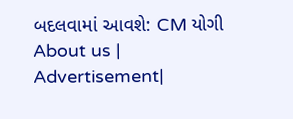બદલવામાં આવશે: CM યોગી
About us | Advertisement|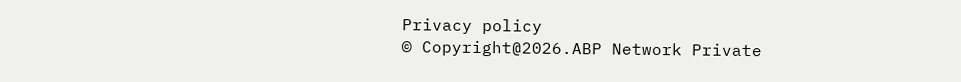Privacy policy
© Copyright@2026.ABP Network Private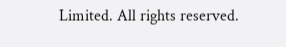Limited. All rights reserved.